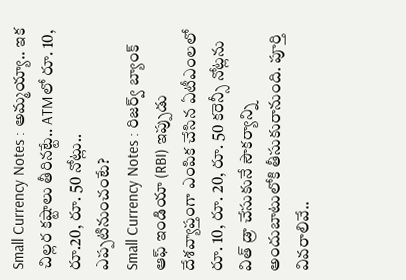Small Currency Notes : అమ్మయ్యా.. ఇక చిల్లర కష్టాలు తీరినట్టే.. ATMలో రూ. 10, రూ.20, రూ. 50 నోట్లు.. ఎప్పటినుంచంటే?
Small Currency Notes : రిజర్వ్ బ్యాంక్ ఆఫ్ ఇండియా (RBI) ఇప్పుడు దేశవ్యాప్తంగా ఎంపిక చేసిన ఏటీఎంలలో రూ. 10, రూ. 20, రూ. 50 కరెన్సీ నోట్లను విత్ డ్రా చేసుకునే సౌకర్యాన్ని అందుబాటులోకి తీసుకురానుంది. పూర్తి వివరాలివే..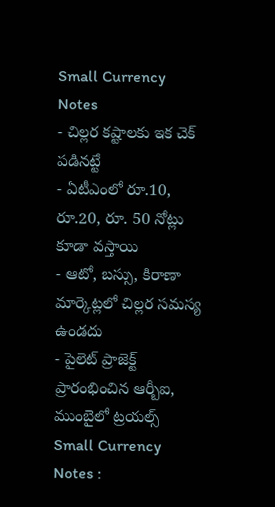Small Currency Notes
- చిల్లర కష్టాలకు ఇక చెక్ పడినట్టే
- ఏటీఎంలో రూ.10, రూ.20, రూ. 50 నోట్లు కూడా వస్తాయి
- ఆటో, బస్సు, కిరాణా మార్కెట్లలో చిల్లర సమస్య ఉండదు
- పైలెట్ ప్రాజెక్ట్ ప్రారంభించిన ఆర్బీఐ, ముంబైలో ట్రయల్స్
Small Currency Notes :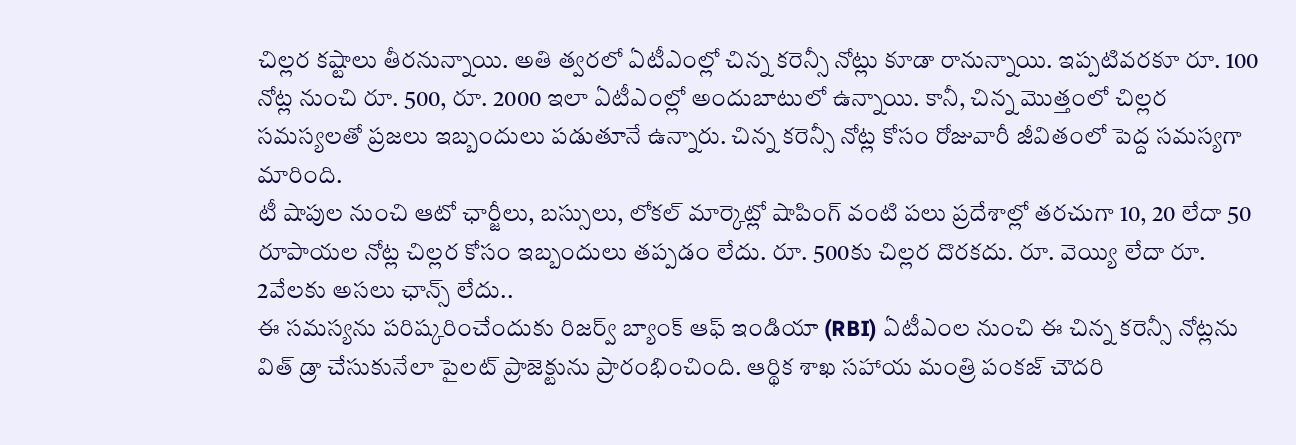చిల్లర కష్టాలు తీరనున్నాయి. అతి త్వరలో ఏటీఎంల్లో చిన్న కరెన్సీ నోట్లు కూడా రానున్నాయి. ఇప్పటివరకూ రూ. 100 నోట్ల నుంచి రూ. 500, రూ. 2000 ఇలా ఏటీఎంల్లో అందుబాటులో ఉన్నాయి. కానీ, చిన్న మొత్తంలో చిల్లర సమస్యలతో ప్రజలు ఇబ్బందులు పడుతూనే ఉన్నారు. చిన్న కరెన్సీ నోట్ల కోసం రోజువారీ జీవితంలో పెద్ద సమస్యగా మారింది.
టీ షాపుల నుంచి ఆటో ఛార్జీలు, బస్సులు, లోకల్ మార్కెట్లో షాపింగ్ వంటి పలు ప్రదేశాల్లో తరచుగా 10, 20 లేదా 50 రూపాయల నోట్ల చిల్లర కోసం ఇబ్బందులు తప్పడం లేదు. రూ. 500కు చిల్లర దొరకదు. రూ. వెయ్యి లేదా రూ. 2వేలకు అసలు ఛాన్స్ లేదు..
ఈ సమస్యను పరిష్కరించేందుకు రిజర్వ్ బ్యాంక్ ఆఫ్ ఇండియా (RBI) ఏటీఎంల నుంచి ఈ చిన్న కరెన్సీ నోట్లను విత్ డ్రా చేసుకునేలా పైలట్ ప్రాజెక్టును ప్రారంభించింది. ఆర్థిక శాఖ సహాయ మంత్రి పంకజ్ చౌదరి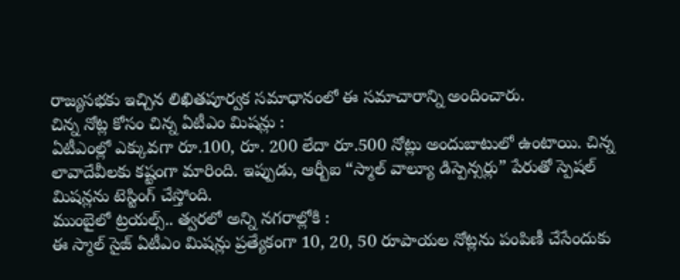రాజ్యసభకు ఇచ్చిన లిఖితపూర్వక సమాధానంలో ఈ సమాచారాన్ని అందించారు.
చిన్న నోట్ల కోసం చిన్న ఏటీఎం మిషన్లు :
ఏటీఎంల్లో ఎక్కువగా రూ.100, రూ. 200 లేదా రూ.500 నోట్లు అందుబాటులో ఉంటాయి. చిన్న లావాదేవీలకు కష్టంగా మారింది. ఇప్పుడు, ఆర్బీఐ “స్మాల్ వాల్యూ డిస్పెన్సర్లు” పేరుతో స్పెషల్ మిషన్లను టెస్టింగ్ చేస్తోంది.
ముంబైలో ట్రయల్స్.. త్వరలో అన్ని నగరాల్లోకి :
ఈ స్మాల్ సైజ్ ఏటీఎం మిషన్లు ప్రత్యేకంగా 10, 20, 50 రూపాయల నోట్లను పంపిణీ చేసేందుకు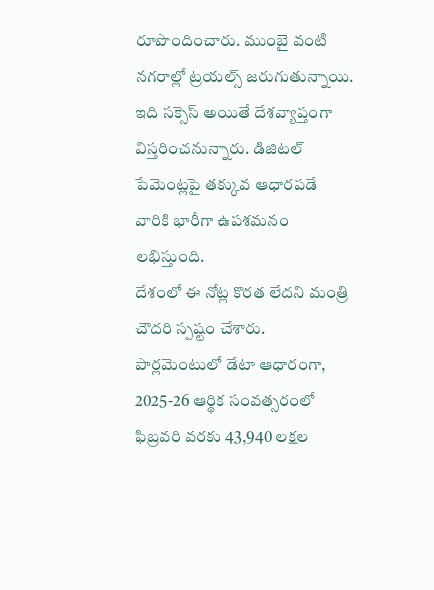రూపొందించారు. ముంబై వంటి నగరాల్లో ట్రయల్స్ జరుగుతున్నాయి. ఇది సక్సెస్ అయితే దేశవ్యాప్తంగా విస్తరించనున్నారు. డిజిటల్ పేమెంట్లపై తక్కువ ఆధారపడే వారికి భారీగా ఉపశమనం లభిస్తుంది.
దేశంలో ఈ నోట్ల కొరత లేదని మంత్రి చౌదరి స్పష్టం చేశారు. పార్లమెంటులో డేటా ఆధారంగా, 2025-26 ఆర్థిక సంవత్సరంలో ఫిబ్రవరి వరకు 43,940 లక్షల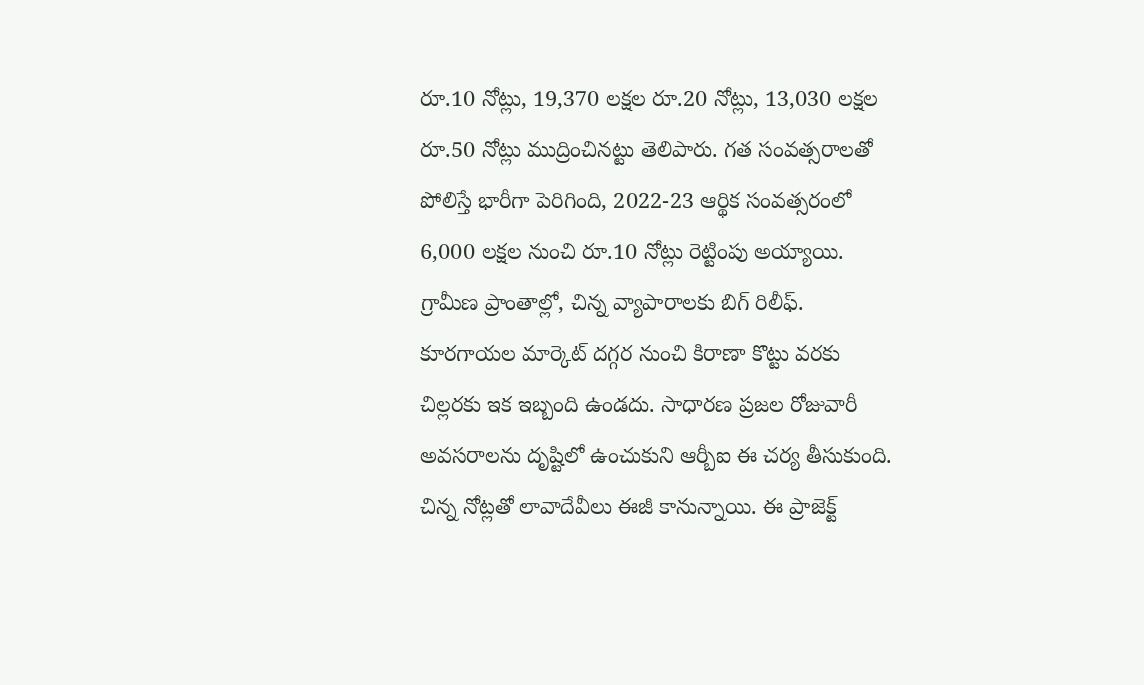రూ.10 నోట్లు, 19,370 లక్షల రూ.20 నోట్లు, 13,030 లక్షల రూ.50 నోట్లు ముద్రించినట్టు తెలిపారు. గత సంవత్సరాలతో పోలిస్తే భారీగా పెరిగింది, 2022-23 ఆర్థిక సంవత్సరంలో 6,000 లక్షల నుంచి రూ.10 నోట్లు రెట్టింపు అయ్యాయి.
గ్రామీణ ప్రాంతాల్లో, చిన్న వ్యాపారాలకు బిగ్ రిలీఫ్. కూరగాయల మార్కెట్ దగ్గర నుంచి కిరాణా కొట్టు వరకు చిల్లరకు ఇక ఇబ్బంది ఉండదు. సాధారణ ప్రజల రోజువారీ అవసరాలను దృష్టిలో ఉంచుకుని ఆర్బీఐ ఈ చర్య తీసుకుంది. చిన్న నోట్లతో లావాదేవీలు ఈజీ కానున్నాయి. ఈ ప్రాజెక్ట్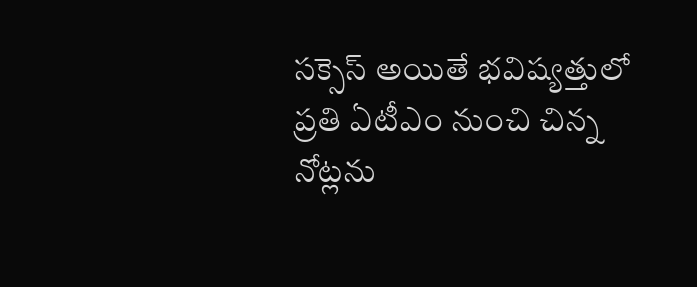సక్సెస్ అయితే భవిష్యత్తులో ప్రతి ఏటీఎం నుంచి చిన్న నోట్లను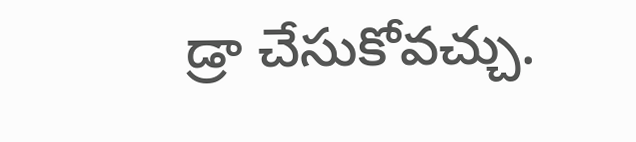డ్రా చేసుకోవచ్చు.